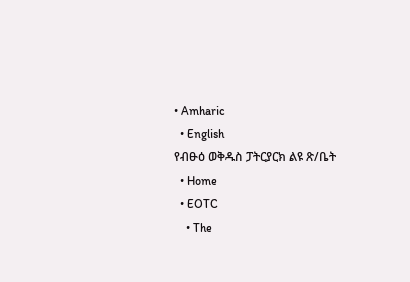• Amharic
  • English
የብፁዕ ወቅዱስ ፓትርያርክ ልዩ ጽ/ቤት
  • Home
  • EOTC
    • The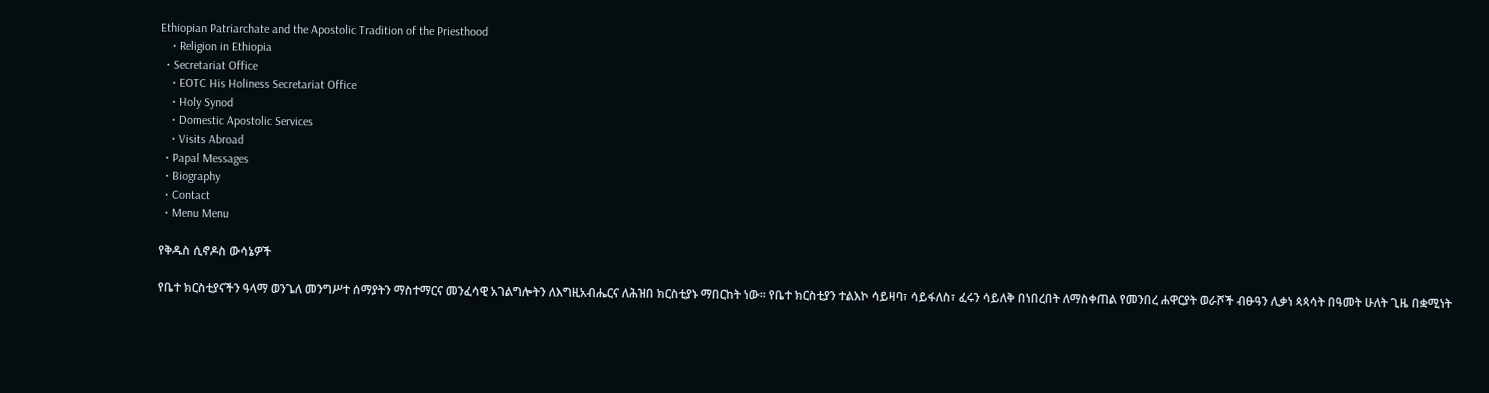Ethiopian Patriarchate and the Apostolic Tradition of the Priesthood
    • Religion in Ethiopia
  • Secretariat Office
    • EOTC His Holiness Secretariat Office
    • Holy Synod
    • Domestic Apostolic Services
    • Visits Abroad
  • Papal Messages
  • Biography
  • Contact
  • Menu Menu

የቅዱስ ሲኖዶስ ውሳኔዎች

የቤተ ክርስቲያናችን ዓላማ ወንጌለ መንግሥተ ሰማያትን ማስተማርና መንፈሳዊ አገልግሎትን ለእግዚአብሔርና ለሕዝበ ክርስቲያኑ ማበርከት ነው፡፡ የቤተ ክርስቲያን ተልእኮ ሳይዛባ፣ ሳይፋለስ፣ ፈሩን ሳይለቅ በነበረበት ለማስቀጠል የመንበረ ሐዋርያት ወራሾች ብፁዓን ሊቃነ ጳጳሳት በዓመት ሁለት ጊዜ በቋሚነት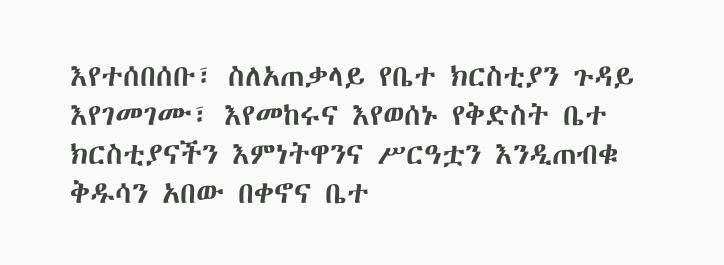እየተሰበሰቡ፣ ስለአጠቃላይ የቤተ ክርስቲያን ጉዳይ እየገመገሙ፣ እየመከሩና እየወሰኑ የቅድስት ቤተ ክርስቲያናችን እምነትዋንና ሥርዓቷን እንዲጠብቁ ቅዱሳን አበው በቀኖና ቤተ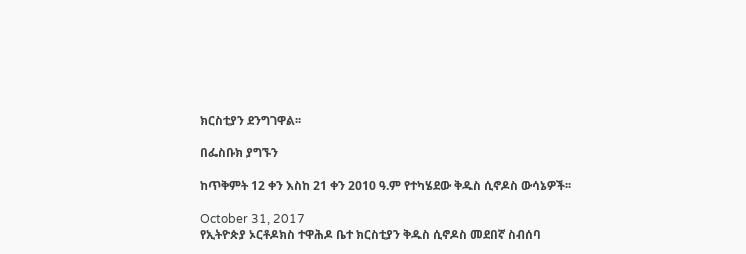ክርስቲያን ደንግገዋል፡፡

በፌስቡክ ያግኙን

ከጥቅምት 12 ቀን እስከ 21 ቀን 2010 ዓ.ም የተካሄደው ቅዱስ ሲኖዶስ ውሳኔዎች፡፡

October 31, 2017
የኢትዮጵያ ኦርቶዶክስ ተዋሕዶ ቤተ ክርስቲያን ቅዱስ ሲኖዶስ መደበኛ ስብሰባ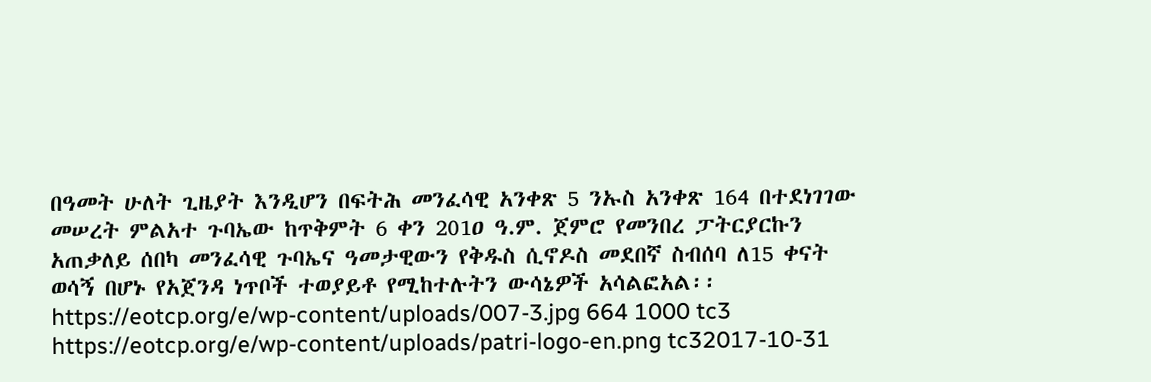በዓመት ሁለት ጊዜያት እንዲሆን በፍትሕ መንፈሳዊ አንቀጽ 5 ንኡስ አንቀጽ 164 በተደነገገው መሠረት ምልአተ ጉባኤው ከጥቅምት 6 ቀን 201ዐ ዓ.ም. ጀምሮ የመንበረ ፓትርያርኩን አጠቃለይ ሰበካ መንፈሳዊ ጉባኤና ዓመታዊውን የቅዱስ ሲኖዶስ መደበኛ ስብሰባ ለ15 ቀናት ወሳኝ በሆኑ የአጀንዳ ነጥቦች ተወያይቶ የሚከተሉትን ውሳኔዎች አሳልፎአል፡፡
https://eotcp.org/e/wp-content/uploads/007-3.jpg 664 1000 tc3 https://eotcp.org/e/wp-content/uploads/patri-logo-en.png tc32017-10-31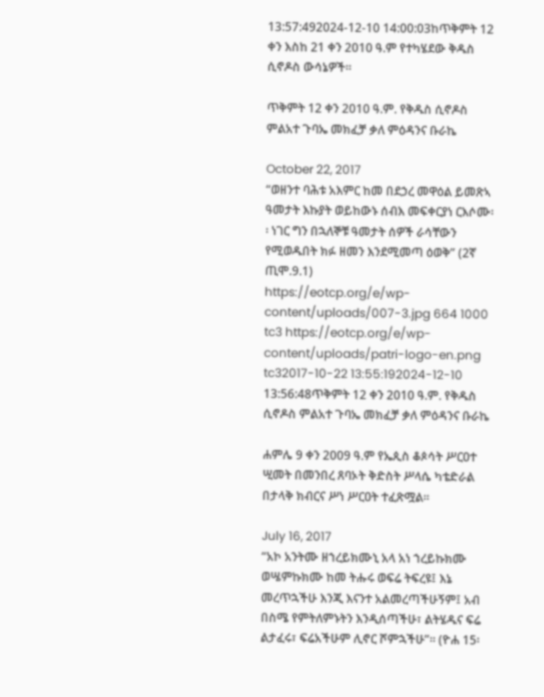13:57:492024-12-10 14:00:03ከጥቅምት 12 ቀን እስከ 21 ቀን 2010 ዓ.ም የተካሄደው ቅዱስ ሲኖዶስ ውሳኔዎች፡፡

ጥቅምት 12 ቀን 2010 ዓ.ም. የቅዱስ ሲኖዶስ ምልአተ ጉባኤ መክፈቻ ቃለ ምዕዳንና ቡራኬ

October 22, 2017
“ወዘንተ ባሕቱ አእምር ከመ በደኃረ መዋዕል ይመጽኣ ዓመታት እኩያት ወይከውኑ ሰብእ መፍቀርያነ ርእሶሙ፡፡ ነገር ግን በኋለኞቹ ዓመታት ሰዎች ራሳቸውን የሚወዱበት ክፉ ዘመን እንደሚመጣ ዕወቅ” (2ኛ ጢሞ.9.1)
https://eotcp.org/e/wp-content/uploads/007-3.jpg 664 1000 tc3 https://eotcp.org/e/wp-content/uploads/patri-logo-en.png tc32017-10-22 13:55:192024-12-10 13:56:48ጥቅምት 12 ቀን 2010 ዓ.ም. የቅዱስ ሲኖዶስ ምልአተ ጉባኤ መክፈቻ ቃለ ምዕዳንና ቡራኬ

ሐምሌ 9 ቀን 2009 ዓ.ም የኤጲስ ቆጶሳት ሥርዐተ ሢመት በመንበረ ጸባኦት ቅድስት ሥላሴ ካቴድራል በታላቅ ክብርና ሥነ ሥርዐት ተፈጽሟል፡፡

July 16, 2017
“አኮ አንትሙ ዘኀረይክሙኒ አላ አነ ኀረይኩክሙ ወሤምኩክሙ ከመ ትሑሩ ወፍሬ ትፍረዩ፤ እኔ መረጥኋችሁ እንጂ እናንተ አልመረጣችሁኝም፤ አብ በስሜ የምትለምኑትን እንዲሰጣችሁ፣ ልትሄዱና ፍሬ ልታፈሩ፣ ፍሬአችሁም ሊኖር ሾምኋችሁ”፡፡ (ዮሐ 15፡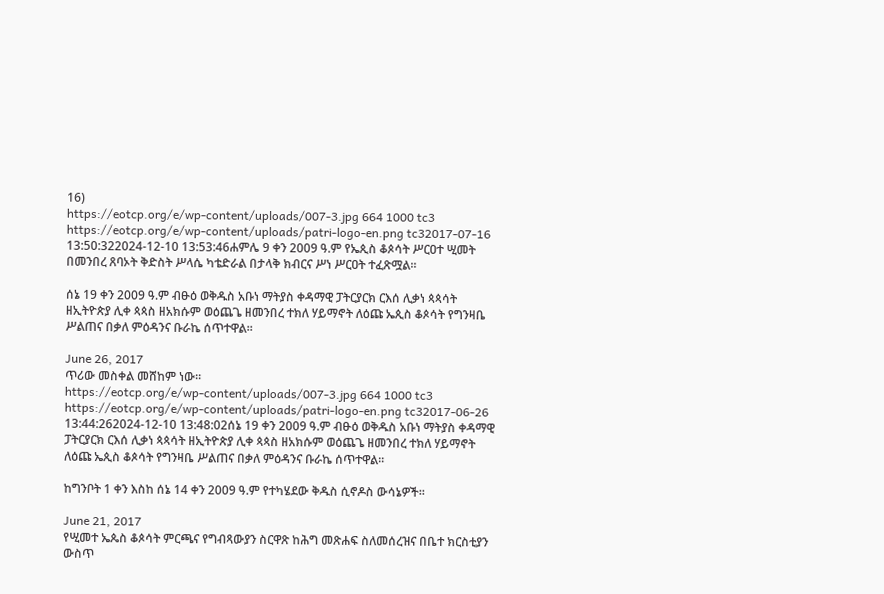16)
https://eotcp.org/e/wp-content/uploads/007-3.jpg 664 1000 tc3 https://eotcp.org/e/wp-content/uploads/patri-logo-en.png tc32017-07-16 13:50:322024-12-10 13:53:46ሐምሌ 9 ቀን 2009 ዓ.ም የኤጲስ ቆጶሳት ሥርዐተ ሢመት በመንበረ ጸባኦት ቅድስት ሥላሴ ካቴድራል በታላቅ ክብርና ሥነ ሥርዐት ተፈጽሟል፡፡

ሰኔ 19 ቀን 2009 ዓ.ም ብፁዕ ወቅዱስ አቡነ ማትያስ ቀዳማዊ ፓትርያርክ ርእሰ ሊቃነ ጳጳሳት ዘኢትዮጵያ ሊቀ ጳጳስ ዘአክሱም ወዕጨጌ ዘመንበረ ተክለ ሃይማኖት ለዕጩ ኤጲስ ቆጶሳት የግንዛቤ ሥልጠና በቃለ ምዕዳንና ቡራኬ ሰጥተዋል፡፡

June 26, 2017
ጥሪው መስቀል መሸከም ነው፡፡
https://eotcp.org/e/wp-content/uploads/007-3.jpg 664 1000 tc3 https://eotcp.org/e/wp-content/uploads/patri-logo-en.png tc32017-06-26 13:44:262024-12-10 13:48:02ሰኔ 19 ቀን 2009 ዓ.ም ብፁዕ ወቅዱስ አቡነ ማትያስ ቀዳማዊ ፓትርያርክ ርእሰ ሊቃነ ጳጳሳት ዘኢትዮጵያ ሊቀ ጳጳስ ዘአክሱም ወዕጨጌ ዘመንበረ ተክለ ሃይማኖት ለዕጩ ኤጲስ ቆጶሳት የግንዛቤ ሥልጠና በቃለ ምዕዳንና ቡራኬ ሰጥተዋል፡፡

ከግንቦት 1 ቀን እስከ ሰኔ 14 ቀን 2009 ዓ.ም የተካሄደው ቅዱስ ሲኖዶስ ውሳኔዎች፡፡

June 21, 2017
የሢመተ ኤጴስ ቆጶሳት ምርጫና የግብጻውያን ስርዋጽ ከሕግ መጽሐፍ ስለመሰረዝና በቤተ ክርስቲያን ውስጥ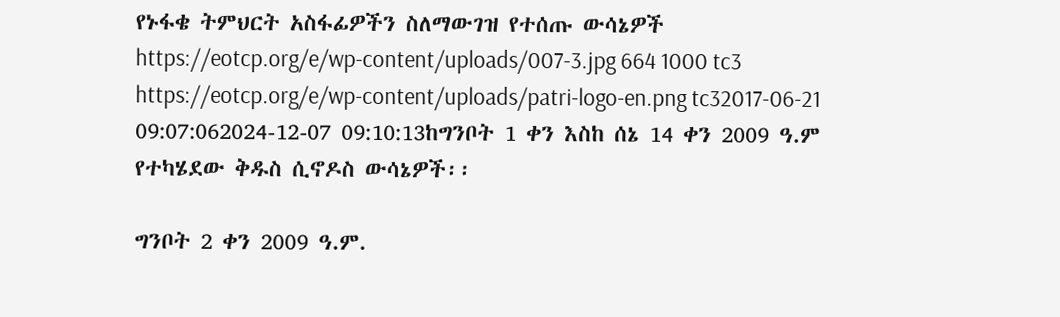የኑፋቄ ትምህርት አስፋፊዎችን ስለማውገዝ የተሰጡ ውሳኔዎች
https://eotcp.org/e/wp-content/uploads/007-3.jpg 664 1000 tc3 https://eotcp.org/e/wp-content/uploads/patri-logo-en.png tc32017-06-21 09:07:062024-12-07 09:10:13ከግንቦት 1 ቀን እስከ ሰኔ 14 ቀን 2009 ዓ.ም የተካሄደው ቅዱስ ሲኖዶስ ውሳኔዎች፡፡

ግንቦት 2 ቀን 2009 ዓ.ም.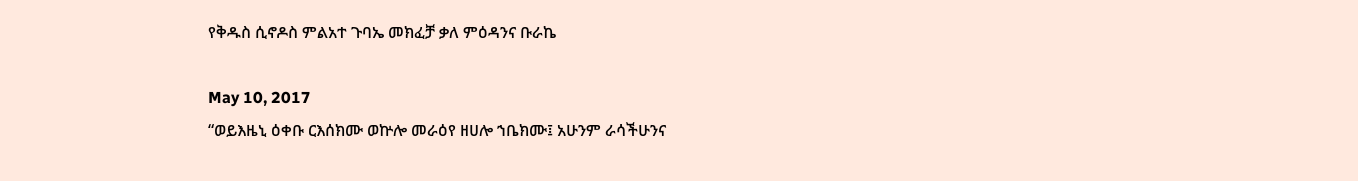የቅዱስ ሲኖዶስ ምልአተ ጉባኤ መክፈቻ ቃለ ምዕዳንና ቡራኬ

May 10, 2017
“ወይእዜኒ ዕቀቡ ርእሰክሙ ወኵሎ መራዕየ ዘሀሎ ኀቤክሙ፤ አሁንም ራሳችሁንና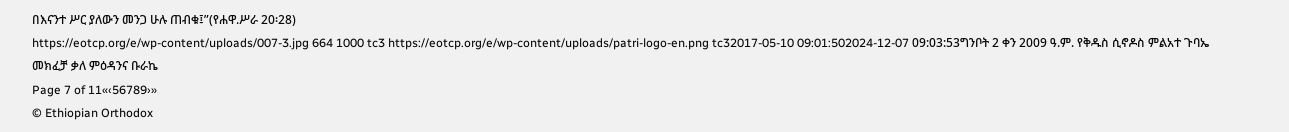በእናንተ ሥር ያለውን መንጋ ሁሉ ጠብቁ፤”(የሐዋ.ሥራ 20፡28)
https://eotcp.org/e/wp-content/uploads/007-3.jpg 664 1000 tc3 https://eotcp.org/e/wp-content/uploads/patri-logo-en.png tc32017-05-10 09:01:502024-12-07 09:03:53ግንቦት 2 ቀን 2009 ዓ.ም. የቅዱስ ሲኖዶስ ምልአተ ጉባኤ መክፈቻ ቃለ ምዕዳንና ቡራኬ
Page 7 of 11«‹56789›»
© Ethiopian Orthodox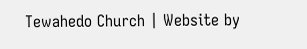Tewahedo Church | Website by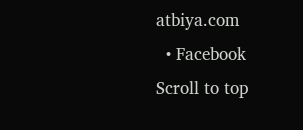atbiya.com
  • Facebook
Scroll to top